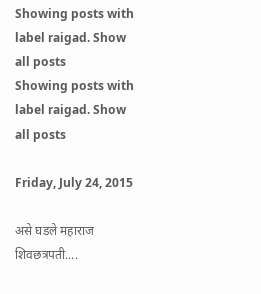Showing posts with label raigad. Show all posts
Showing posts with label raigad. Show all posts

Friday, July 24, 2015

असे घडले महाराज शिवछत्रपती....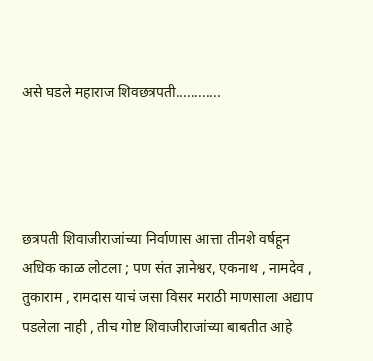असे घडले महाराज शिवछत्रपती............




छत्रपती शिवाजीराजांच्या निर्वाणास आत्ता तीनशे वर्षहून अधिक काळ लोटला ; पण संत ज्ञानेश्वर, एकनाथ , नामदेव , तुकाराम , रामदास याचं जसा विसर मराठी माणसाला अद्याप पडलेला नाही , तीच गोष्ट शिवाजीराजांच्या बाबतीत आहे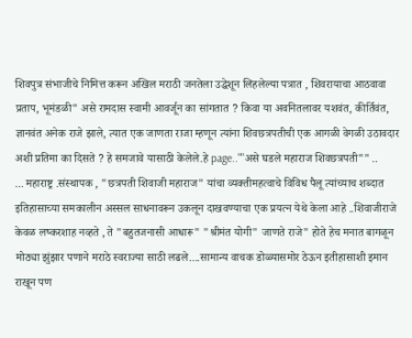शिवपुत्र संभाजीचे निमित्त करून अखिल मराठी जनतेला उद्धेशून लिहलेल्या पत्रात , शिवरायाचा आठवावा प्रताप, भूमंडळी" असे रामदास स्वामी आवर्जून का सांगतात ? किवा या अवनितलावर यशवंत, कीर्तिवंत, ज्ञानवंत अनेक राजे झाले, त्यात एक जाणता राजा म्हणून त्यांना शिवछत्रपतीची एक आगळी वेगळी उठावदार अशी प्रतिमा का दिसते ? हे समजावे यासाठी केलेले.हे page..""असे घडले महाराज शिवछत्रपती"" ..
... महाराष्ट्र .संस्थापक , "छत्रपती शिवाजी महाराज" यांचा व्यक्तीमहत्वाचे विविध पैलू त्यांच्याच शब्दात इतिहासाच्या समकालीन अस्सल साधनावरून उकलून दाखवण्याचा एक प्रयत्न येथे केला आहे ..शिवाजीराजे केवळ लष्करशाह नव्हते , ते "बहुतजनासी आधारू" "श्रीमंत योगी" जाणते राजे" होते हेच मनात बागळून मोठ्या झुंझार पणाने मराठे स्वराज्या साठी लढले....सामान्य वाचक डोळ्यासमोर ठेऊन इतीहासाशी इमान राखून पण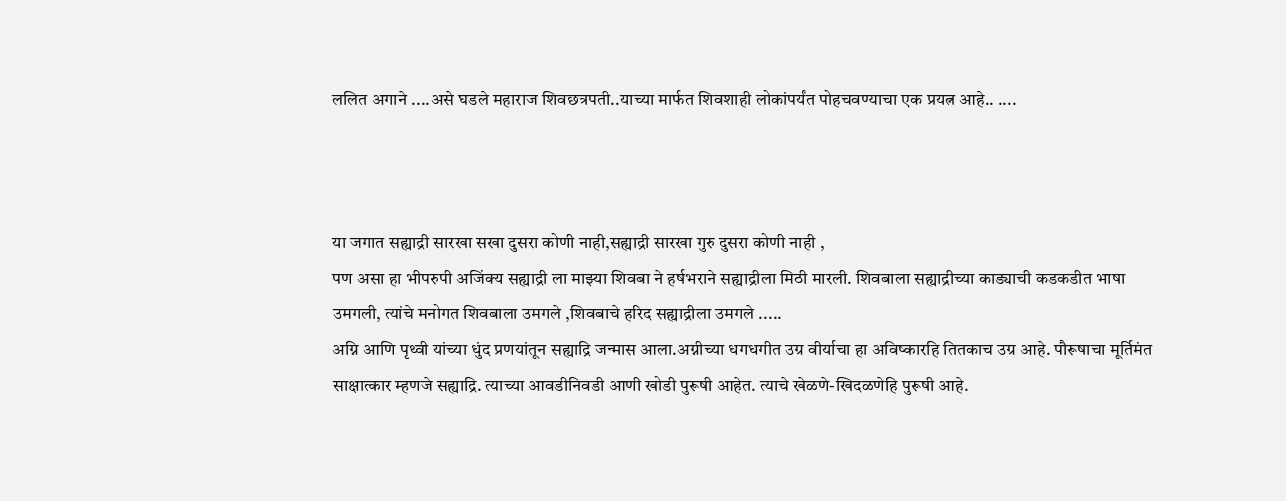ललित अगाने ....असे घडले महाराज शिवछत्रपती..याच्या मार्फत शिवशाही लोकांपर्यंत पोहचवण्याचा एक प्रयत्न आहे.. ....



या जगात सह्याद्री सारखा सखा दुसरा कोणी नाही,सह्याद्री सारखा गुरु दुसरा कोणी नाही ,
पण असा हा भीपरुपी अजिंक्य सह्याद्री ला माझ्या शिवबा ने हर्षभराने सह्याद्रीला मिठी मारली. शिवबाला सह्याद्रीच्या काड्याची कडकडीत भाषा उमगली, त्यांचे मनोगत शिवबाला उमगले ,शिवबाचे हरिद सह्याद्रीला उमगले .....
अग्नि आणि पृथ्वी यांच्या धुंद प्रणयांतून सह्याद्रि जन्मास आला.अग्नीच्या धगधगीत उग्र वीर्याचा हा अविष्कारहि तितकाच उग्र आहे. पौरूषाचा मूर्तिमंत साक्षात्कार म्हणजे सह्याद्रि. त्याच्या आवडीनिवडी आणी खोडी पुरूषी आहेत. त्याचे खेळणे-खिदळणेहि पुरूषी आहे.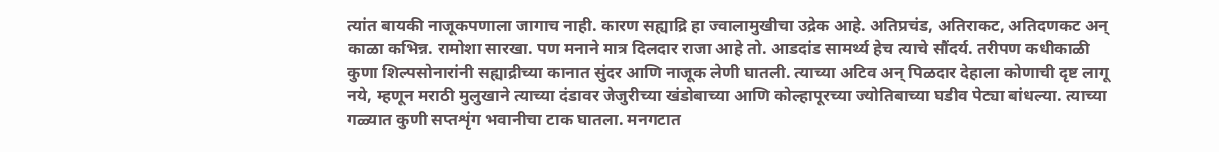त्यांत बायकी नाजूकपणाला जागाच नाही. कारण सह्याद्रि हा ज्वालामुखीचा उद्रेक आहे. अतिप्रचंड, अतिराकट, अतिदणकट अन् काळा कभिन्न. रामोशा सारखा. पण मनाने मात्र दिलदार राजा आहे तो. आडदांड सामर्थ्य हेच त्याचे सौंदर्य. तरीपण कधीकाळी कुणा शिल्पसोनारांनी सह्याद्रीच्या कानात सुंदर आणि नाजूक लेणी घातली. त्याच्या अटिव अन् पिळदार देहाला कोणाची दृष्ट लागू नये, म्हणून मराठी मुलुखाने त्याच्या दंडावर जेजुरीच्या खंडोबाच्या आणि कोल्हापूरच्या ज्योतिबाच्या घडीव पेट्या बांधल्या. त्याच्या गळ्यात कुणी सप्तशृंग भवानीचा टाक घातला. मनगटात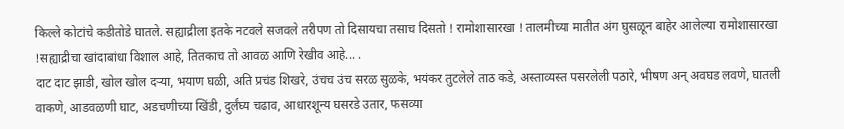किल्ले कोटांचे कडीतोडे घातले. सह्याद्रीला इतके नटवले सजवले तरीपण तो दिसायचा तसाच दिसतो ! रामोशासारखा ! तालमीच्या मातीत अंग घुसळून बाहेर आलेल्या रामोशासारखा !सह्याद्रीचा खांदाबांधा विशाल आहे, तितकाच तो आवळ आणि रेखीव आहे... .
दाट दाट झाडी, खोल खोल दर्‍या, भयाण घळी, अति प्रचंड शिखरे, उंचच उंच सरळ सुळके, भयंकर तुटलेले ताठ कडे, अस्ताव्यस्त पसरलेली पठारे, भीषण अन् अवघड लवणे, घातली वाकणे, आडवळणी घाट, अडचणीच्या खिंडी, दुर्लंघ्य चढाव, आधारशून्य घसरडे उतार, फसव्या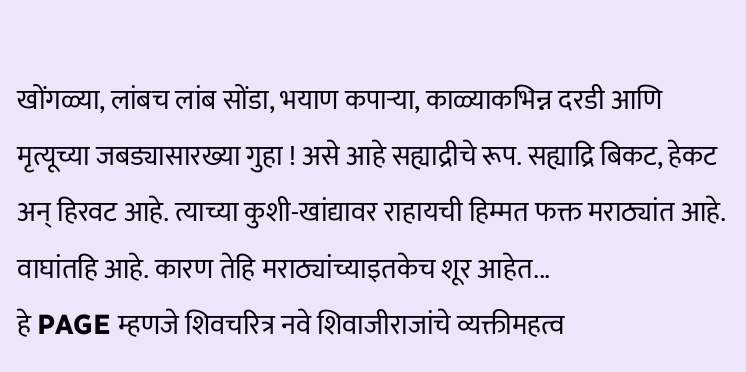खोंगळ्या, लांबच लांब सोंडा, भयाण कपार्‍या, काळ्याकभिन्न दरडी आणि मृत्यूच्या जबड्यासारख्या गुहा ! असे आहे सह्याद्रीचे रूप. सह्याद्रि बिकट, हेकट अन् हिरवट आहे. त्याच्या कुशी-खांद्यावर राहायची हिम्मत फक्त मराठ्यांत आहे. वाघांतहि आहे. कारण तेहि मराठ्यांच्याइतकेच शूर आहेत...
हे PAGE म्हणजे शिवचरित्र नवे शिवाजीराजांचे व्यक्तीमहत्व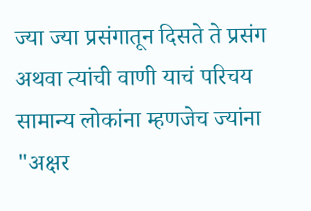ज्या ज्या प्रसंगातून दिसते ते प्रसंग अथवा त्यांची वाणी याचं परिचय सामान्य लोकांना म्हणजेच ज्यांना "अक्षर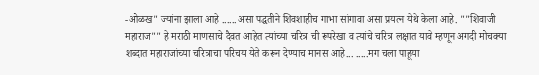-ओळख" ज्यांना झाला आहे ......असा पद्धतीने शिवशाहीच गाभा सांगावा असा प्रयत्न येथे केला आहे. ""शिवाजी महाराज"" हे मराठी माणसाचे दैवत आहेत त्यांच्या चरित्र ची रूपरेखा व त्यांचे चरित्र लक्षात यावे म्हणून अगदी मोचक्या शब्दात महाराजांच्या चरित्राचा परिचय येते करून देण्याच मानस आहे... .....मग चला पाहूया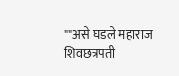""असे घडले महाराज शिवछत्रपती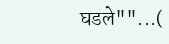घडले""...(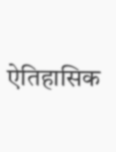ऐतिहासिक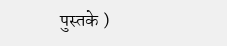पुस्तके )